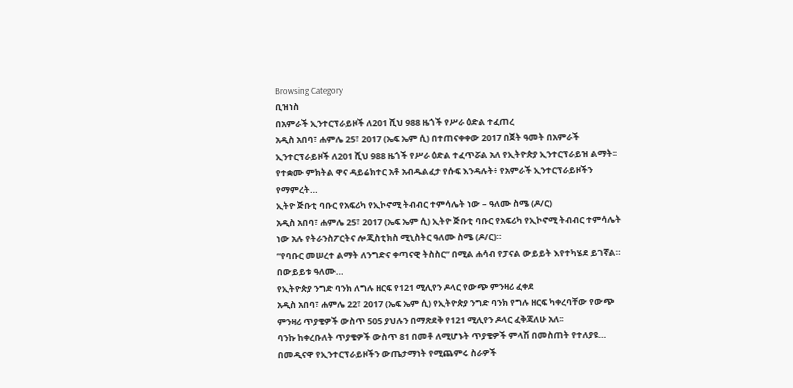Browsing Category
ቢዝነስ
በአምራች ኢንተርፕራይዞች ለ201 ሺህ 988 ዜጎች የሥራ ዕድል ተፈጠረ
አዲስ አበባ፣ ሐምሌ 25፣ 2017 (ኤፍ ኤም ሲ) በተጠናቀቀው 2017 በጀት ዓመት በአምራች ኢንተርፕራይዞች ለ201 ሺህ 988 ዜጎች የሥራ ዕድል ተፈጥሯል አለ የኢትዮጵያ ኢንተርፕራይዝ ልማት፡፡
የተቋሙ ምክትል ዋና ዳይሬክተር አቶ አብዱልፈታ የሱፍ እንዳሉት፥ የአምራች ኢንተርፕራይዞችን የማምረት…
ኢትዮ ጅቡቲ ባቡር የአፍሪካ የኢኮኖሚ ትብብር ተምሳሌት ነው – ዓለሙ ስሜ (ዶ/ር)
አዲስ አበባ፣ ሐምሌ 25፣ 2017 (ኤፍ ኤም ሲ) ኢትዮ ጅቡቲ ባቡር የአፍሪካ የኢኮኖሚ ትብብር ተምሳሌት ነው አሉ የትራንስፖርትና ሎጂስቲክስ ሚኒስትር ዓለሙ ስሜ (ዶ/ር)።
“የባቡር መሠረተ ልማት ለንግድና ቀጣናዊ ትስስር” በሚል ሐሳብ የፓናል ውይይት እየተካሄደ ይገኛል።
በውይይቱ ዓለሙ…
የኢትዮጵያ ንግድ ባንክ ለግሉ ዘርፍ የ121 ሚሊየን ዶላር የውጭ ምንዛሪ ፈቀደ
አዲስ አበባ፣ ሐምሌ 22፣ 2017 (ኤፍ ኤም ሲ) የኢትዮጵያ ንግድ ባንክ የግሉ ዘርፍ ካቀረባቸው የውጭ ምንዛሪ ጥያቄዎች ውስጥ 505 ያህሉን በማጽደቅ የ121 ሚሊየን ዶላር ፈቅጃለሁ አለ፡፡
ባንኩ ከቀረቡለት ጥያቄዎች ውስጥ 81 በመቶ ለሚሆኑት ጥያቄዎች ምላሽ በመስጠት የተለያዩ…
በመዲናዋ የኢንተርፕራይዞችን ውጤታማነት የሚጨምሩ ስራዎች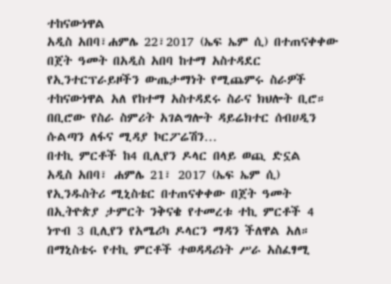ተከናውነዋል
አዲስ አበባ፣ሐምሌ 22፣2017 (ኤፍ ኤም ሲ) በተጠናቀቀው በጀት ዓመት በአዲስ አበባ ከተማ አስተዳደር የኢንተርፕራይዞችን ውጤታማነት የሚጨምሩ ስራዎች ተከናውነዋል አለ የከተማ አስተዳደሩ ስራና ክህሎት ቢሮ።
በቢሮው የስራ ስምሪት አገልግሎት ዳይሬክተር ሰብሀዲን ሱልጣን ለፋና ሚዳያ ኮርፖሬሽን…
በተኪ ምርቶች ከ4 ቢሊየን ዶላር በላይ ወጪ ድኗል
አዲስ አበባ፣ ሐምሌ 21፣ 2017 (ኤፍ ኤም ሲ) የኢንዱስትሪ ሚኒስቴር በተጠናቀቀው በጀት ዓመት በኢትዮጵያ ታምርት ንቅናቄ የተመረቱ ተኪ ምርቶች 4 ነጥብ 3 ቢሊየን የአሜሪካ ዶላርን ማዳን ችለዋል አለ።
በማኒስቴሩ የተኪ ምርቶች ተወዳዳሪነት ሥራ አስፈፃሚ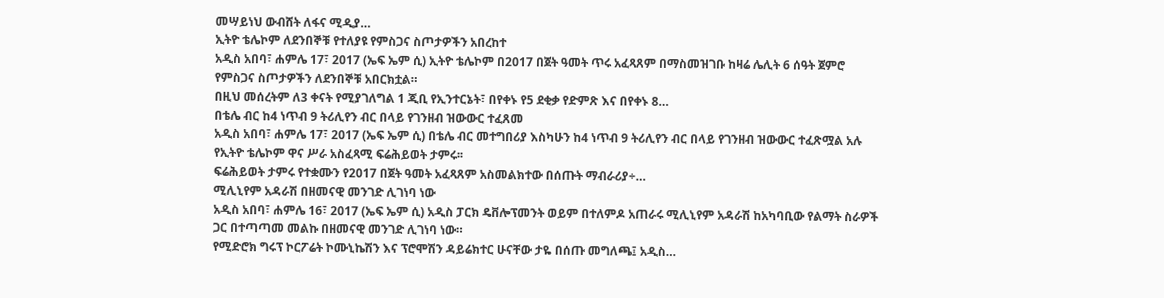መሣይነህ ውብሸት ለፋና ሚዲያ…
ኢትዮ ቴሌኮም ለደንበኞቹ የተለያዩ የምስጋና ስጦታዎችን አበረከተ
አዲስ አበባ፣ ሐምሌ 17፣ 2017 (ኤፍ ኤም ሲ) ኢትዮ ቴሌኮም በ2017 በጀት ዓመት ጥሩ አፈጻጸም በማስመዝገቡ ከዛሬ ሌሊት 6 ሰዓት ጀምሮ የምስጋና ስጦታዎችን ለደንበኞቹ አበርክቷል።
በዚህ መሰረትም ለ3 ቀናት የሚያገለግል 1 ጂቢ የኢንተርኔት፣ በየቀኑ የ5 ደቂቃ የድምጽ እና በየቀኑ 8…
በቴሌ ብር ከ4 ነጥብ 9 ትሪሊየን ብር በላይ የገንዘብ ዝውውር ተፈጸመ
አዲስ አበባ፣ ሐምሌ 17፣ 2017 (ኤፍ ኤም ሲ) በቴሌ ብር መተግበሪያ እስካሁን ከ4 ነጥብ 9 ትሪሊየን ብር በላይ የገንዘብ ዝውውር ተፈጽሟል አሉ የኢትዮ ቴሌኮም ዋና ሥራ አስፈጻሚ ፍሬሕይወት ታምሩ፡፡
ፍሬሕይወት ታምሩ የተቋሙን የ2017 በጀት ዓመት አፈጻጸም አስመልክተው በሰጡት ማብራሪያ÷…
ሚሊኒየም አዳራሽ በዘመናዊ መንገድ ሊገነባ ነው
አዲስ አበባ፣ ሐምሌ 16፣ 2017 (ኤፍ ኤም ሲ) አዲስ ፓርክ ዴቨሎፕመንት ወይም በተለምዶ አጠራሩ ሚሊኒየም አዳራሽ ከአካባቢው የልማት ስራዎች ጋር በተጣጣመ መልኩ በዘመናዊ መንገድ ሊገነባ ነው።
የሚድሮክ ግሩፕ ኮርፖሬት ኮሙኒኬሽን እና ፕሮሞሽን ዳይሬክተር ሁናቸው ታዬ በሰጡ መግለጫ፤ አዲስ…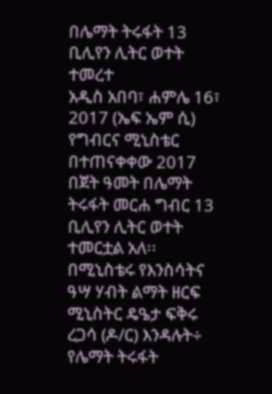በሌማት ትሩፋት 13 ቢሊየን ሊትር ወተት ተመረተ
አዲስ አበባ፣ ሐምሌ 16፣ 2017 (ኤፍ ኤም ሲ) የግብርና ሚኒስቴር በተጠናቀቀው 2017 በጀት ዓመት በሌማት ትሩፋት መርሐ ግብር 13 ቢሊየን ሊትር ወተት ተመርቷል አለ፡፡
በሚኒስቴሩ የእንስሳትና ዓሣ ሃብት ልማት ዘርፍ ሚኒስትር ዴዔታ ፍቅሩ ረጋሳ (ዶ/ር) እንዳሉት÷ የሌማት ትሩፋት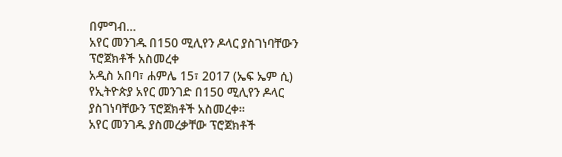በምግብ…
አየር መንገዱ በ150 ሚሊየን ዶላር ያስገነባቸውን ፕሮጀክቶች አስመረቀ
አዲስ አበባ፣ ሐምሌ 15፣ 2017 (ኤፍ ኤም ሲ) የኢትዮጵያ አየር መንገድ በ150 ሚሊየን ዶላር ያስገነባቸውን ፕሮጀክቶች አስመረቀ፡፡
አየር መንገዱ ያስመረቃቸው ፕሮጀክቶች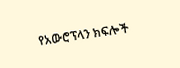የአውሮፕላን ክፍሎች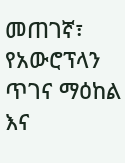መጠገኛ፣ የአውሮፕላን ጥገና ማዕከል እና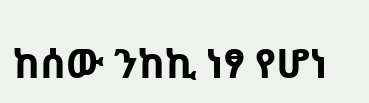ከሰው ንከኪ ነፃ የሆነ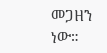መጋዘን ነው።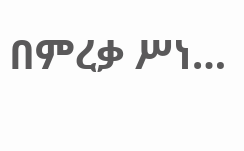በምረቃ ሥነ…